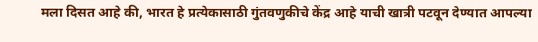मला दिसत आहे की, भारत हे प्रत्येकासाठी गुंतवणुकीचे केंद्र आहे याची खात्री पटवून देण्यात आपल्या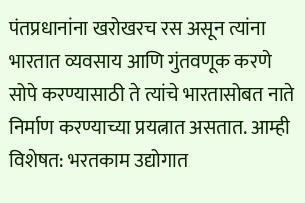पंतप्रधानांना खरोखरच रस असून त्यांना भारतात व्यवसाय आणि गुंतवणूक करणे सोपे करण्यासाठी ते त्यांचे भारतासोबत नाते निर्माण करण्याच्या प्रयत्नात असतात. आम्ही विशेषत: भरतकाम उद्योगात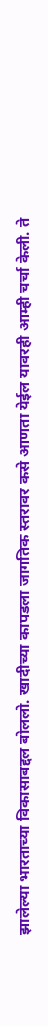झालेल्या भारताच्या विकासाबद्दल बोललो. खादीच्या कापडला जागतिक स्तरावर कसे आणता येईल यावरही आम्ही चर्चा केली. ते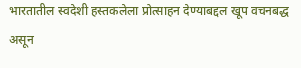भारतातील स्वदेशी हस्तकलेला प्रोत्साहन देण्याबद्दल खूप वचनबद्ध असून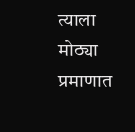त्याला मोठ्या प्रमाणात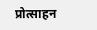प्रोत्साहन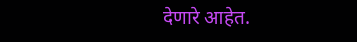देणारे आहेत.